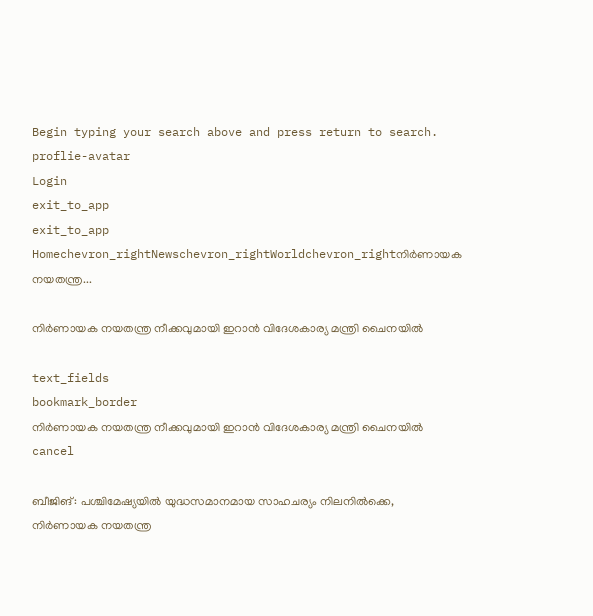Begin typing your search above and press return to search.
proflie-avatar
Login
exit_to_app
exit_to_app
Homechevron_rightNewschevron_rightWorldchevron_rightനിർണായക നയതന്ത്ര...

നിർണായക നയതന്ത്ര നീക്കവുമായി ഇറാൻ വിദേശകാര്യ മന്ത്രി ചൈനയിൽ

text_fields
bookmark_border
നിർണായക നയതന്ത്ര നീക്കവുമായി ഇറാൻ വിദേശകാര്യ മന്ത്രി ചൈനയിൽ
cancel

ബീജിങ്: പശ്ചിമേഷ്യയിൽ യുദ്ധസമാനമായ സാഹചര്യം നിലനിൽക്കെ, നിർണായക നയതന്ത്ര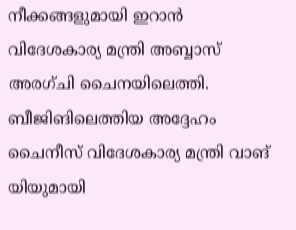നീക്കങ്ങളുമായി ഇറാൻ വിദേശകാര്യ മന്ത്രി അബ്ബാസ് അരഗ്ചി ചൈനയിലെത്തി. ബീജിങിലെത്തിയ അദ്ദേഹം ചൈനീസ് വിദേശകാര്യ മന്ത്രി വാങ് യിയുമായി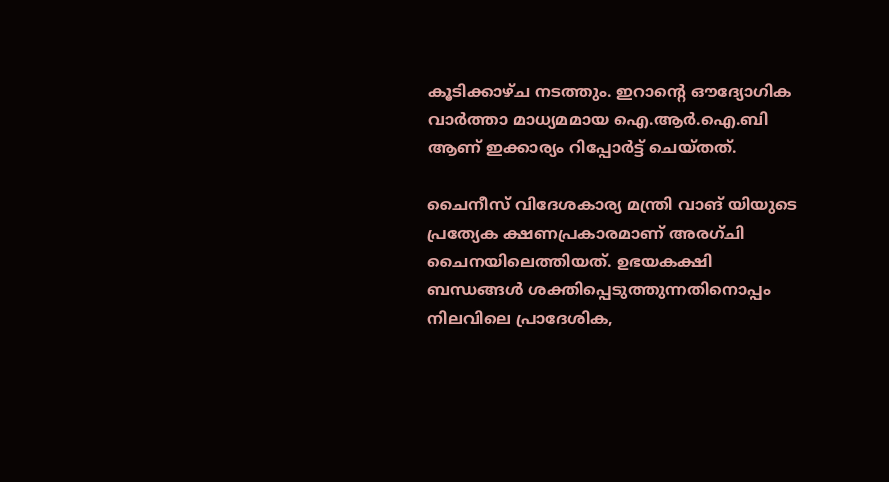കൂടിക്കാഴ്ച നടത്തും. ഇറാന്റെ ഔദ്യോഗിക വാർത്താ മാധ്യമമായ ഐ.ആർ.ഐ.ബി ആണ് ഇക്കാര്യം റിപ്പോർട്ട് ചെയ്തത്.

ചൈനീസ് വിദേശകാര്യ മന്ത്രി വാങ് യിയുടെ പ്രത്യേക ക്ഷണപ്രകാരമാണ് അരഗ്ചി ചൈനയിലെത്തിയത്. ഉഭയകക്ഷി ബന്ധങ്ങൾ ശക്തിപ്പെടുത്തുന്നതിനൊപ്പം നിലവിലെ പ്രാദേശിക,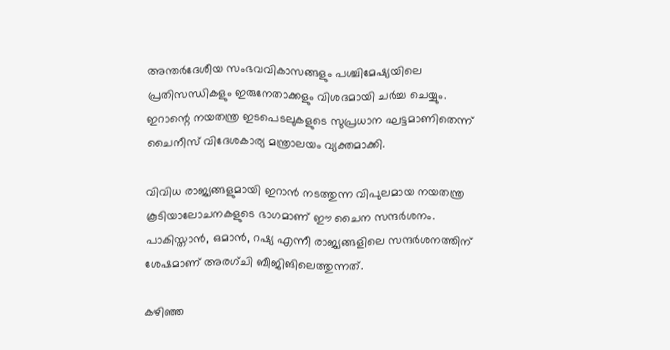അന്തർദേശീയ സംഭവവികാസങ്ങളും പശ്ചിമേഷ്യയിലെ പ്രതിസന്ധികളും ഇരുനേതാക്കളും വിശദമായി ചർച്ച ചെയ്യും. ഇറാന്റെ നയതന്ത്ര ഇടപെടലുകളുടെ സുപ്രധാന ഘട്ടമാണിതെന്ന് ചൈനീസ് വിദേശകാര്യ മന്ത്രാലയം വ്യക്തമാക്കി.

വിവിധ രാജ്യങ്ങളുമായി ഇറാൻ നടത്തുന്ന വിപുലമായ നയതന്ത്ര കൂടിയാലോചനകളുടെ ഭാഗമാണ് ഈ ചൈന സന്ദർശനം. പാകിസ്താൻ, ഒമാൻ, റഷ്യ എന്നീ രാജ്യങ്ങളിലെ സന്ദർശനത്തിന് ശേഷമാണ് അരഗ്ചി ബീജിങിലെത്തുന്നത്.

കഴിഞ്ഞ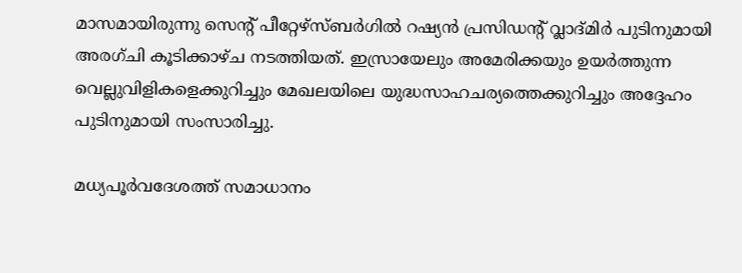മാസമായിരുന്നു സെന്റ് പീറ്റേഴ്‌സ്ബർഗിൽ റഷ്യൻ പ്രസിഡന്റ് വ്ലാദ്മിർ പുടിനുമായി അരഗ്ചി കൂടിക്കാഴ്ച നടത്തിയത്. ഇസ്രായേലും അമേരിക്കയും ഉയർത്തുന്ന വെല്ലുവിളികളെക്കുറിച്ചും മേഖലയിലെ യുദ്ധസാഹചര്യത്തെക്കുറിച്ചും അദ്ദേഹം പുടിനുമായി സംസാരിച്ചു.

മധ്യപൂർവദേശത്ത് സമാധാനം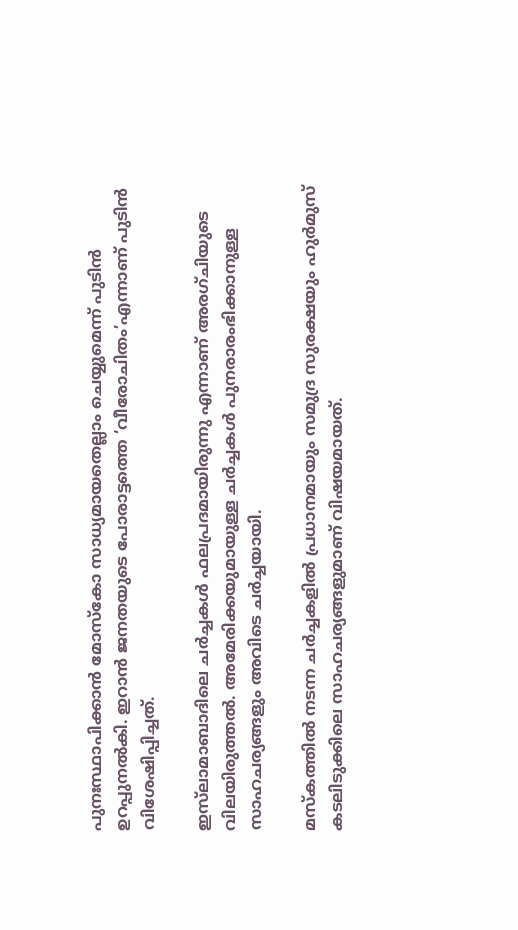പുനഃസ്ഥാപിക്കാൻ മോസ്കോ സാധ്യമായതെല്ലാം ചെയ്യുമെന്ന് പുടിൻ ഉറപ്പുനൽകി. ഇറാൻ ജനതയുടെ പോരാട്ടത്തെ ‘വീരോചിതം’എന്നാണ് പുടിൻ വിശേഷിപ്പിച്ചത്.

ഇസ്‍ലാമാബാദിലെ ചർച്ചകൾ ഫലപ്രദമായിരുന്നു എന്നാണ് അരഗ്ചിയുടെ വിലയിരുത്തൽ. അമേരിക്കയുമായുള്ള ചർച്ചകൾ പുനരാരംഭിക്കാനുള്ള സാഹചര്യങ്ങളും അവിടെ ചർച്ചയായി.

മസ്‌കത്തിൽ നടന്ന ചർച്ചകളിൽ പ്രധാനമായും സമുദ്ര സുരക്ഷയും ഹുർമുസ് കടലിടുക്കിലെ സാഹചര്യങ്ങളുമാണ് വിഷയമായത്.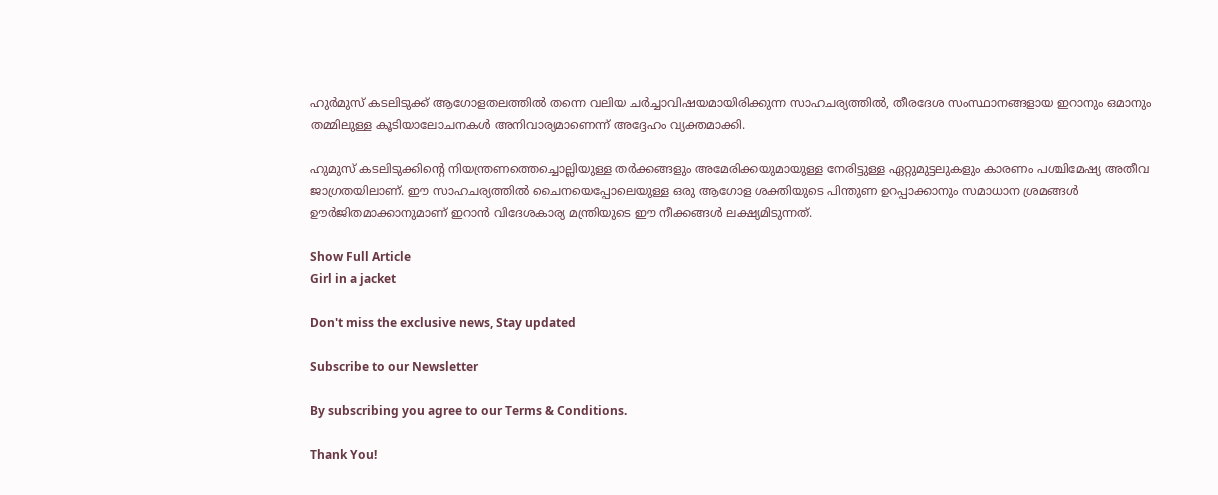ഹുർമുസ് കടലിടുക്ക് ആഗോളതലത്തിൽ തന്നെ വലിയ ചർച്ചാവിഷയമായിരിക്കുന്ന സാഹചര്യത്തിൽ, തീരദേശ സംസ്ഥാനങ്ങളായ ഇറാനും ഒമാനും തമ്മിലുള്ള കൂടിയാലോചനകൾ അനിവാര്യമാണെന്ന് അദ്ദേഹം വ്യക്തമാക്കി.

ഹുമുസ് കടലിടുക്കിന്റെ നിയന്ത്രണത്തെച്ചൊല്ലിയുള്ള തർക്കങ്ങളും അമേരിക്കയുമായുള്ള നേരിട്ടുള്ള ഏറ്റുമുട്ടലുകളും കാരണം പശ്ചിമേഷ്യ അതീവ ജാഗ്രതയിലാണ്. ഈ സാഹചര്യത്തിൽ ചൈനയെപ്പോലെയുള്ള ഒരു ആഗോള ശക്തിയുടെ പിന്തുണ ഉറപ്പാക്കാനും സമാധാന ശ്രമങ്ങൾ ഊർജിതമാക്കാനുമാണ് ഇറാൻ വിദേശകാര്യ മന്ത്രിയുടെ ഈ നീക്കങ്ങൾ ലക്ഷ്യമിടുന്നത്.

Show Full Article
Girl in a jacket

Don't miss the exclusive news, Stay updated

Subscribe to our Newsletter

By subscribing you agree to our Terms & Conditions.

Thank You!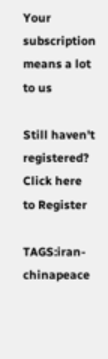Your subscription means a lot to us

Still haven't registered? Click here to Register

TAGS:iran-chinapeace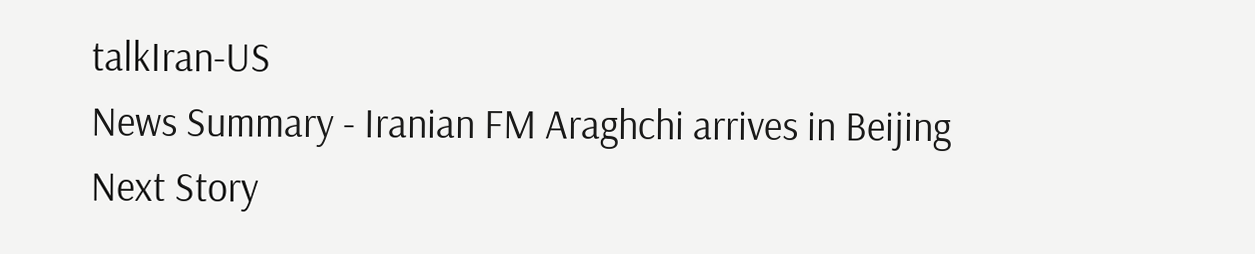talkIran-US
News Summary - Iranian FM Araghchi arrives in Beijing
Next Story